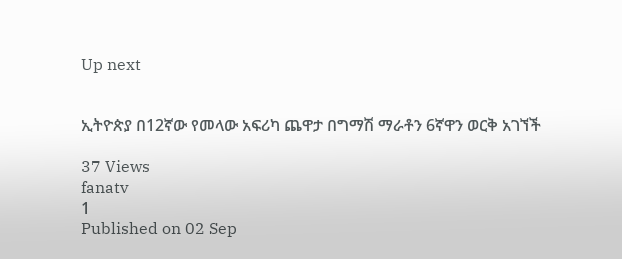Up next


ኢትዮጵያ በ12ኛው የመላው አፍሪካ ጨዋታ በግማሽ ማራቶን 6ኛዋን ወርቅ አገኘች

37 Views
fanatv
1
Published on 02 Sep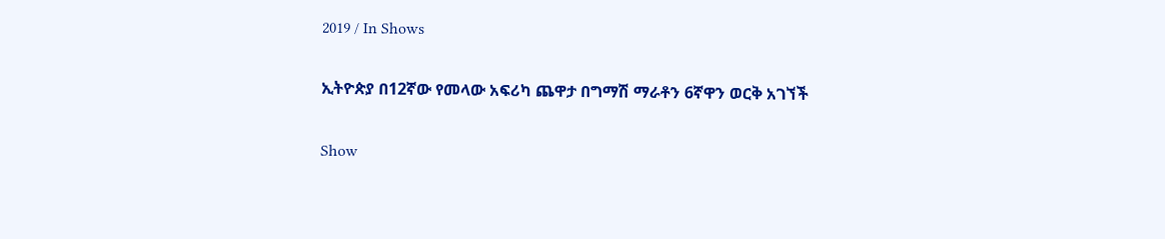2019 / In Shows

ኢትዮጵያ በ12ኛው የመላው አፍሪካ ጨዋታ በግማሽ ማራቶን 6ኛዋን ወርቅ አገኘች

Show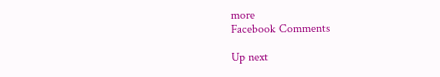more
Facebook Comments

Up next